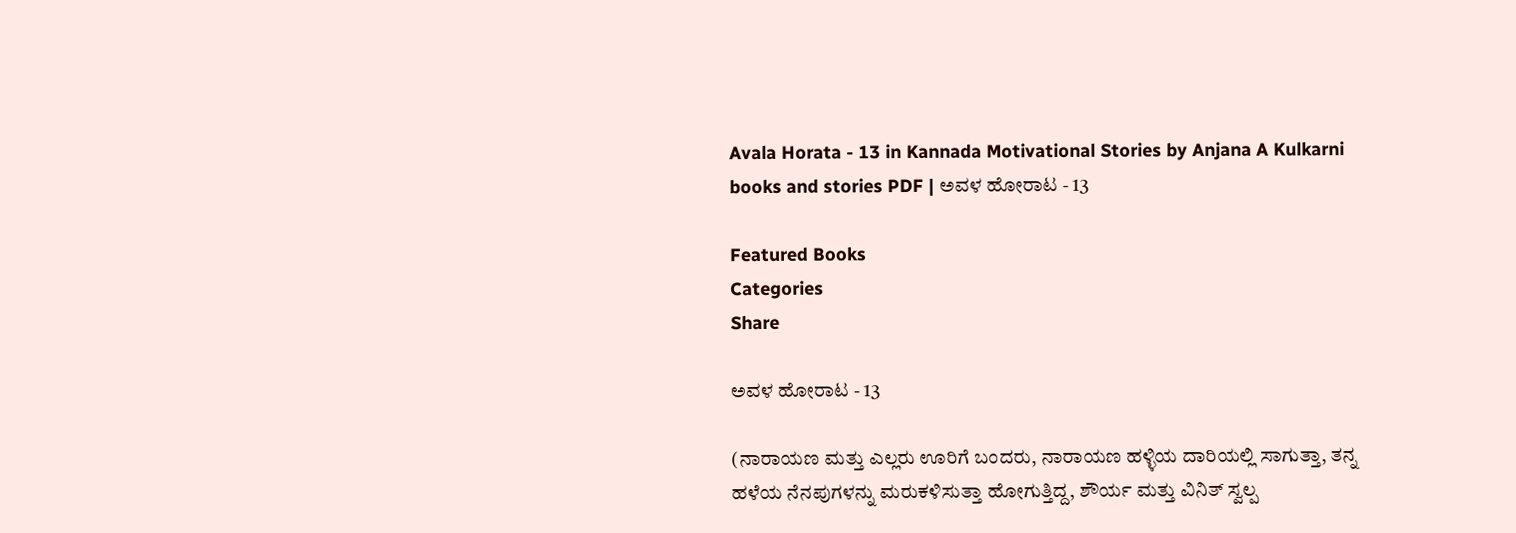Avala Horata - 13 in Kannada Motivational Stories by Anjana A Kulkarni books and stories PDF | ಅವಳ ಹೋರಾಟ - 13

Featured Books
Categories
Share

ಅವಳ ಹೋರಾಟ - 13

(ನಾರಾಯಣ ಮತ್ತು ಎಲ್ಲರು ಊರಿಗೆ ಬಂದರು, ನಾರಾಯಣ ಹಳ್ಳಿಯ ದಾರಿಯಲ್ಲಿ ಸಾಗುತ್ತಾ, ತನ್ನ ಹಳೆಯ ನೆನಪುಗಳನ್ನು ಮರುಕಳಿಸುತ್ತಾ ಹೋಗುತ್ತಿದ್ದ, ಶೌರ್ಯ ಮತ್ತು ವಿನಿತ್ ಸ್ವಲ್ಪ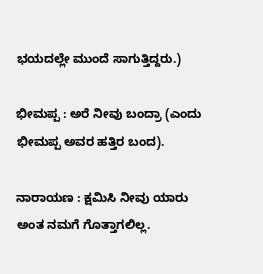ಭಯದಲ್ಲೇ ಮುಂದೆ ಸಾಗುತ್ತಿದ್ದರು.)

ಭೀಮಪ್ಪ : ಅರೆ ನೀವು ಬಂದ್ರಾ (ಎಂದು ಭೀಮಪ್ಪ ಅವರ ಹತ್ತಿರ ಬಂದ).

ನಾರಾಯಣ : ಕ್ಷಮಿಸಿ ನೀವು ಯಾರು ಅಂತ ನಮಗೆ ಗೊತ್ತಾಗಲಿಲ್ಲ.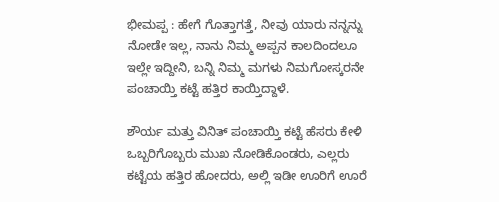ಭೀಮಪ್ಪ : ಹೇಗೆ ಗೊತ್ತಾಗತ್ತೆ, ನೀವು ಯಾರು ನನ್ನನ್ನು ನೋಡೇ ಇಲ್ಲ, ನಾನು ನಿಮ್ಮ ಅಪ್ಪನ ಕಾಲದಿಂದಲೂ ಇಲ್ಲೇ ಇದ್ದೀನಿ, ಬನ್ನಿ ನಿಮ್ಮ ಮಗಳು ನಿಮಗೋಸ್ಕರನೇ ಪಂಚಾಯ್ತಿ ಕಟ್ಟೆ ಹತ್ತಿರ ಕಾಯ್ತಿದ್ದಾಳೆ.

ಶೌರ್ಯ ಮತ್ತು ವಿನಿತ್ ಪಂಚಾಯ್ತಿ ಕಟ್ಟೆ ಹೆಸರು ಕೇಳಿ ಒಬ್ಬರಿಗೊಬ್ಬರು ಮುಖ ನೋಡಿಕೊಂಡರು, ಎಲ್ಲರು ಕಟ್ಟೆಯ ಹತ್ತಿರ ಹೋದರು, ಅಲ್ಲಿ ಇಡೀ ಊರಿಗೆ ಊರೆ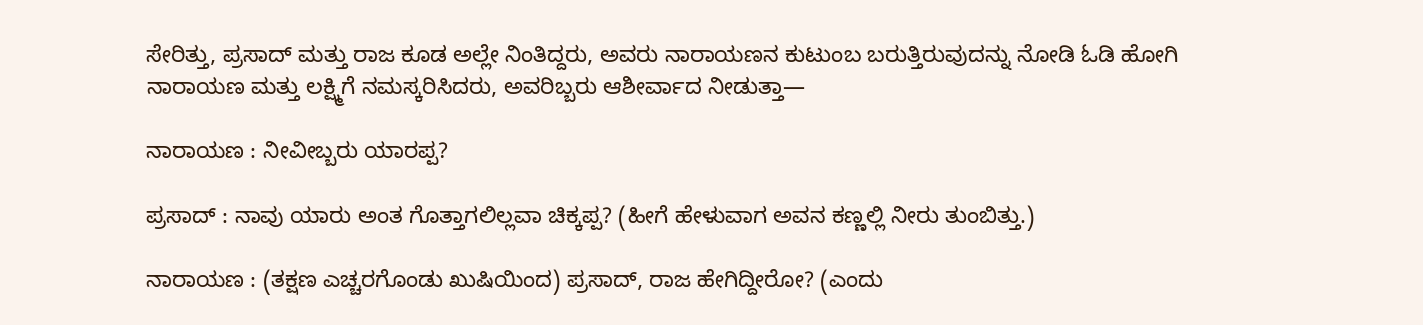ಸೇರಿತ್ತು, ಪ್ರಸಾದ್ ಮತ್ತು ರಾಜ ಕೂಡ ಅಲ್ಲೇ ನಿಂತಿದ್ದರು, ಅವರು ನಾರಾಯಣನ ಕುಟುಂಬ ಬರುತ್ತಿರುವುದನ್ನು ನೋಡಿ ಓಡಿ ಹೋಗಿ ನಾರಾಯಣ ಮತ್ತು ಲಕ್ಷ್ಮಿಗೆ ನಮಸ್ಕರಿಸಿದರು, ಅವರಿಬ್ಬರು ಆಶೀರ್ವಾದ ನೀಡುತ್ತಾ—

ನಾರಾಯಣ : ನೀವೀಬ್ಬರು ಯಾರಪ್ಪ?

ಪ್ರಸಾದ್ : ನಾವು ಯಾರು ಅಂತ ಗೊತ್ತಾಗಲಿಲ್ಲವಾ ಚಿಕ್ಕಪ್ಪ? (ಹೀಗೆ ಹೇಳುವಾಗ ಅವನ ಕಣ್ಣಲ್ಲಿ ನೀರು ತುಂಬಿತ್ತು.)

ನಾರಾಯಣ : (ತಕ್ಷಣ ಎಚ್ಚರಗೊಂಡು ಖುಷಿಯಿಂದ) ಪ್ರಸಾದ್, ರಾಜ ಹೇಗಿದ್ದೀರೋ? (ಎಂದು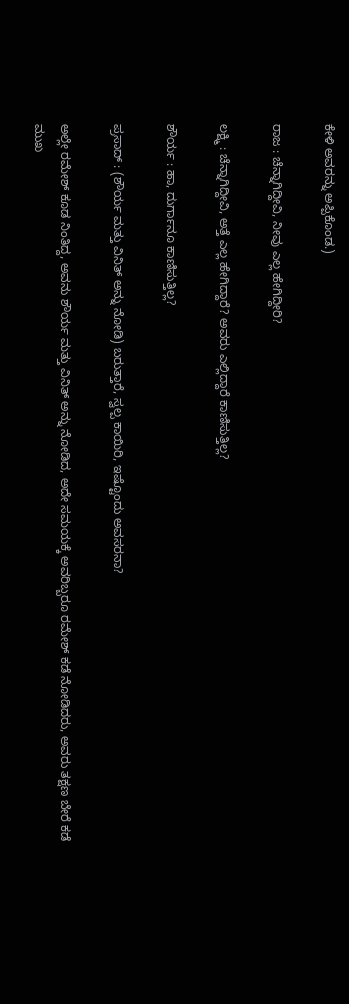ಕೇಳಿ ಅವರನ್ನು ಅಪ್ಪಿಕೊಂಡ.)

ರಾಜ : ಚೆನ್ನಾಗಿದ್ದೀವಿ, ನೀವು ಎಲ್ಲ ಹೇಗಿದ್ದೀರಿ?

ಲಕ್ಷ್ಮಿ : ಚೆನ್ನಾಗಿದ್ದೀವಿ, ಅತ್ತೆ ಎಲ್ಲ ಹೇಗಿದ್ದಾರೆ? ಅವರು ಎಲ್ಲಿದ್ದಾರೆ ಕಾಣಿಸುತ್ತಿಲ್ಲ?

ಶೌರ್ಯ : ಹಾ, ದುರ್ಗಾನೂ ಕಾಣಿಸುತ್ತಿಲ್ಲ?

ಪ್ರಸಾದ್ : (ಶೌರ್ಯ ಮತ್ತು ವಿನಿತ್ ಅನ್ನು ನೋಡಿ) ಬರುತ್ತಾರೆ, ಸ್ವಲ್ಪ ಕಾಯಿರಿ, ಇಷ್ಟೊಂದು ಅವಸರನಾ?

ಅಲ್ಲೇ ರಮೇಶ್ ಕೂಡ ನಿಂತಿದ್ದ, ಅವನು ಶೌರ್ಯ ಮತ್ತು ವಿನಿತ್ ಅನ್ನು ನೋಡಿದ, ಅದೇ ಸಮಯಕ್ಕೆ ಅವರಿಬ್ಬರೂ ರಮೇಶ್ ಕಡೆ ನೋಡಿದರು, ಅವರು ತಕ್ಷಣ ಬೇರೆ ಕಡೆ ಮುಖ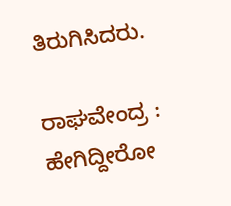ತಿರುಗಿಸಿದರು.

ರಾಘವೇಂದ್ರ : ಹೇಗಿದ್ದೀರೋ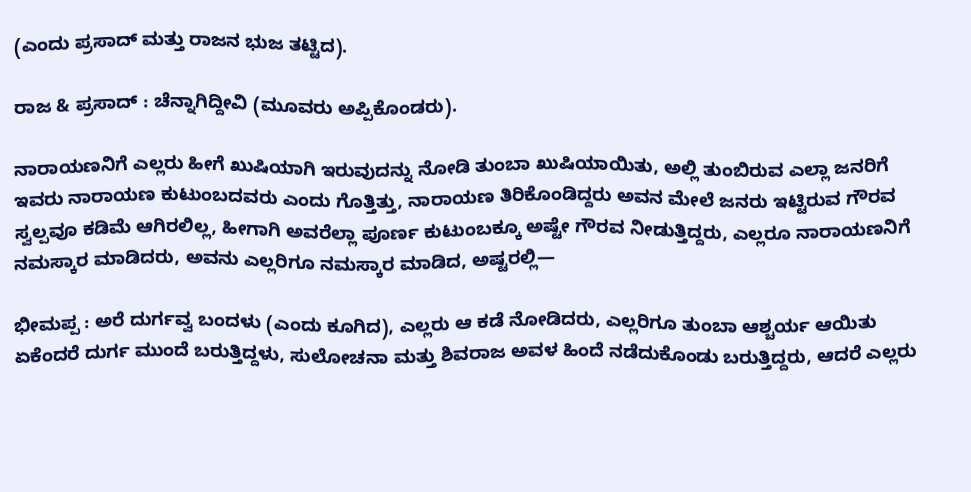(ಎಂದು ಪ್ರಸಾದ್ ಮತ್ತು ರಾಜನ ಭುಜ ತಟ್ಟಿದ).

ರಾಜ & ಪ್ರಸಾದ್ : ಚೆನ್ನಾಗಿದ್ದೀವಿ (ಮೂವರು ಅಪ್ಪಿಕೊಂಡರು).

ನಾರಾಯಣನಿಗೆ ಎಲ್ಲರು ಹೀಗೆ ಖುಷಿಯಾಗಿ ಇರುವುದನ್ನು ನೋಡಿ ತುಂಬಾ ಖುಷಿಯಾಯಿತು, ಅಲ್ಲಿ ತುಂಬಿರುವ ಎಲ್ಲಾ ಜನರಿಗೆ ಇವರು ನಾರಾಯಣ ಕುಟುಂಬದವರು ಎಂದು ಗೊತ್ತಿತ್ತು, ನಾರಾಯಣ ತಿರಿಕೊಂಡಿದ್ದರು ಅವನ ಮೇಲೆ ಜನರು ಇಟ್ಟಿರುವ ಗೌರವ ಸ್ವಲ್ಪವೂ ಕಡಿಮೆ ಆಗಿರಲಿಲ್ಲ, ಹೀಗಾಗಿ ಅವರೆಲ್ಲಾ ಪೂರ್ಣ ಕುಟುಂಬಕ್ಕೂ ಅಷ್ಟೇ ಗೌರವ ನೀಡುತ್ತಿದ್ದರು, ಎಲ್ಲರೂ ನಾರಾಯಣನಿಗೆ ನಮಸ್ಕಾರ ಮಾಡಿದರು, ಅವನು ಎಲ್ಲರಿಗೂ ನಮಸ್ಕಾರ ಮಾಡಿದ, ಅಷ್ಟರಲ್ಲಿ—

ಭೀಮಪ್ಪ : ಅರೆ ದುರ್ಗವ್ವ ಬಂದಳು (ಎಂದು ಕೂಗಿದ), ಎಲ್ಲರು ಆ ಕಡೆ ನೋಡಿದರು, ಎಲ್ಲರಿಗೂ ತುಂಬಾ ಆಶ್ಚರ್ಯ ಆಯಿತು ಏಕೆಂದರೆ ದುರ್ಗ ಮುಂದೆ ಬರುತ್ತಿದ್ದಳು, ಸುಲೋಚನಾ ಮತ್ತು ಶಿವರಾಜ ಅವಳ ಹಿಂದೆ ನಡೆದುಕೊಂಡು ಬರುತ್ತಿದ್ದರು, ಆದರೆ ಎಲ್ಲರು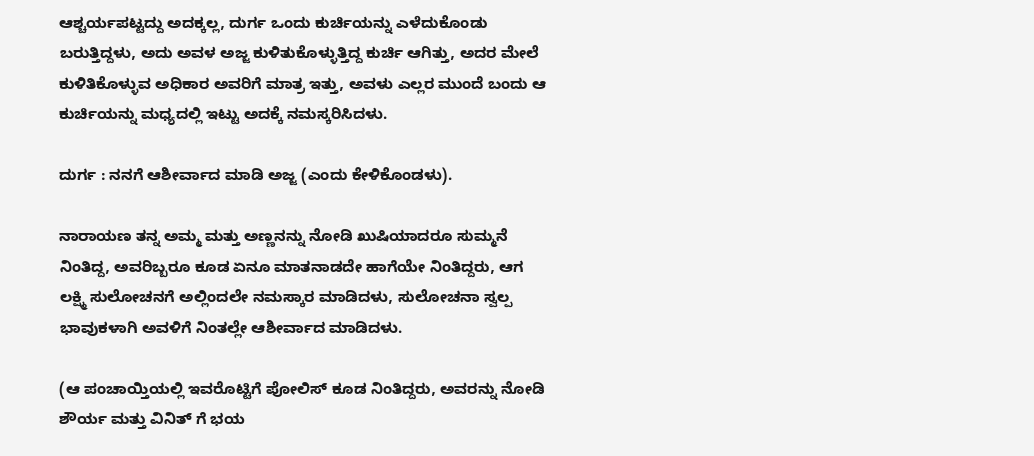ಆಶ್ಚರ್ಯಪಟ್ಟದ್ದು ಅದಕ್ಕಲ್ಲ, ದುರ್ಗ ಒಂದು ಕುರ್ಚಿಯನ್ನು ಎಳೆದುಕೊಂಡು ಬರುತ್ತಿದ್ದಳು, ಅದು ಅವಳ ಅಜ್ಜ ಕುಳಿತುಕೊಳ್ಳುತ್ತಿದ್ದ ಕುರ್ಚಿ ಆಗಿತ್ತು, ಅದರ ಮೇಲೆ ಕುಳಿತಿಕೊಳ್ಳುವ ಅಧಿಕಾರ ಅವರಿಗೆ ಮಾತ್ರ ಇತ್ತು, ಅವಳು ಎಲ್ಲರ ಮುಂದೆ ಬಂದು ಆ ಕುರ್ಚಿಯನ್ನು ಮಧ್ಯದಲ್ಲಿ ಇಟ್ಟು ಅದಕ್ಕೆ ನಮಸ್ಕರಿಸಿದಳು.

ದುರ್ಗ : ನನಗೆ ಆಶೀರ್ವಾದ ಮಾಡಿ ಅಜ್ಜ (ಎಂದು ಕೇಳಿಕೊಂಡಳು).

ನಾರಾಯಣ ತನ್ನ ಅಮ್ಮ ಮತ್ತು ಅಣ್ಣನನ್ನು ನೋಡಿ ಖುಷಿಯಾದರೂ ಸುಮ್ಮನೆ ನಿಂತಿದ್ದ, ಅವರಿಬ್ಬರೂ ಕೂಡ ಏನೂ ಮಾತನಾಡದೇ ಹಾಗೆಯೇ ನಿಂತಿದ್ದರು, ಆಗ ಲಕ್ಷ್ಮಿ ಸುಲೋಚನಗೆ ಅಲ್ಲಿಂದಲೇ ನಮಸ್ಕಾರ ಮಾಡಿದಳು, ಸುಲೋಚನಾ ಸ್ವಲ್ಪ ಭಾವುಕಳಾಗಿ ಅವಳಿಗೆ ನಿಂತಲ್ಲೇ ಆಶೀರ್ವಾದ ಮಾಡಿದಳು.

(ಆ ಪಂಚಾಯ್ತಿಯಲ್ಲಿ ಇವರೊಟ್ಟಿಗೆ ಪೋಲಿಸ್ ಕೂಡ ನಿಂತಿದ್ದರು, ಅವರನ್ನು ನೋಡಿ ಶೌರ್ಯ ಮತ್ತು ವಿನಿತ್ ಗೆ ಭಯ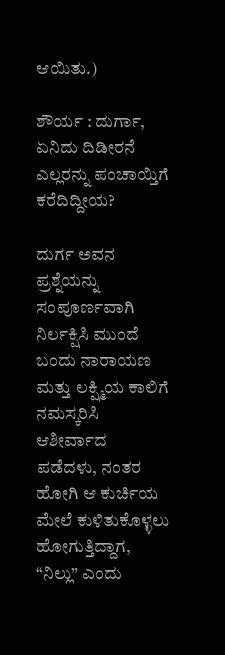ಆಯಿತು.)

ಶೌರ್ಯ : ದುರ್ಗಾ, ಏನಿದು ದಿಡೀರನೆ ಎಲ್ಲರನ್ನು ಪಂಚಾಯ್ತಿಗೆ ಕರೆದಿದ್ದೀಯ?

ದುರ್ಗ ಅವನ ಪ್ರಶ್ನೆಯನ್ನು ಸಂಪೂರ್ಣವಾಗಿ ನಿರ್ಲಕ್ಷಿಸಿ ಮುಂದೆ ಬಂದು ನಾರಾಯಣ ಮತ್ತು ಲಕ್ಷ್ಮಿಯ ಕಾಲಿಗೆ ನಮಸ್ಕರಿಸಿ ಆಶೀರ್ವಾದ ಪಡೆದಳು, ನಂತರ ಹೋಗಿ ಆ ಕುರ್ಚಿಯ ಮೇಲೆ ಕುಳಿತುಕೊಳ್ಳಲು ಹೋಗುತ್ತಿದ್ದಾಗ, “ನಿಲ್ಲು” ಎಂದು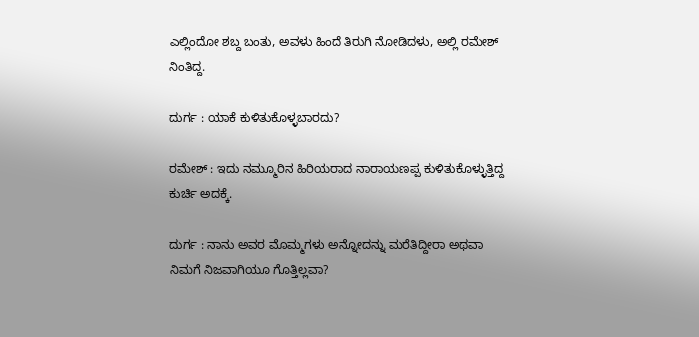ಎಲ್ಲಿಂದೋ ಶಬ್ದ ಬಂತು, ಅವಳು ಹಿಂದೆ ತಿರುಗಿ ನೋಡಿದಳು, ಅಲ್ಲಿ ರಮೇಶ್ ನಿಂತಿದ್ದ.

ದುರ್ಗ : ಯಾಕೆ ಕುಳಿತುಕೊಳ್ಳಬಾರದು?

ರಮೇಶ್ : ಇದು ನಮ್ಮೂರಿನ ಹಿರಿಯರಾದ ನಾರಾಯಣಪ್ಪ ಕುಳಿತುಕೊಳ್ಳುತ್ತಿದ್ದ ಕುರ್ಚಿ ಅದಕ್ಕೆ.

ದುರ್ಗ : ನಾನು ಅವರ ಮೊಮ್ಮಗಳು ಅನ್ನೋದನ್ನು ಮರೆತಿದ್ದೀರಾ ಅಥವಾ ನಿಮಗೆ ನಿಜವಾಗಿಯೂ ಗೊತ್ತಿಲ್ಲವಾ?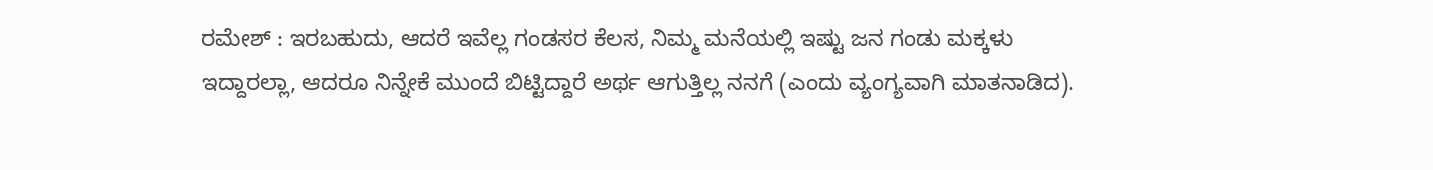ರಮೇಶ್ : ಇರಬಹುದು, ಆದರೆ ಇವೆಲ್ಲ ಗಂಡಸರ ಕೆಲಸ, ನಿಮ್ಮ ಮನೆಯಲ್ಲಿ ಇಷ್ಟು ಜನ ಗಂಡು ಮಕ್ಕಳು ಇದ್ದಾರಲ್ಲಾ, ಆದರೂ ನಿನ್ನೇಕೆ ಮುಂದೆ ಬಿಟ್ಟಿದ್ದಾರೆ ಅರ್ಥ ಆಗುತ್ತಿಲ್ಲ ನನಗೆ (ಎಂದು ವ್ಯಂಗ್ಯವಾಗಿ ಮಾತನಾಡಿದ).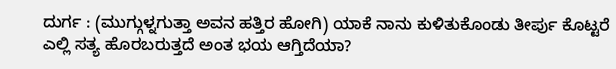ದುರ್ಗ : (ಮುಗ್ಗುಳ್ನಗುತ್ತಾ ಅವನ ಹತ್ತಿರ ಹೋಗಿ) ಯಾಕೆ ನಾನು ಕುಳಿತುಕೊಂಡು ತೀರ್ಪು ಕೊಟ್ಟರೆ ಎಲ್ಲಿ ಸತ್ಯ ಹೊರಬರುತ್ತದೆ ಅಂತ ಭಯ ಆಗ್ತಿದೆಯಾ?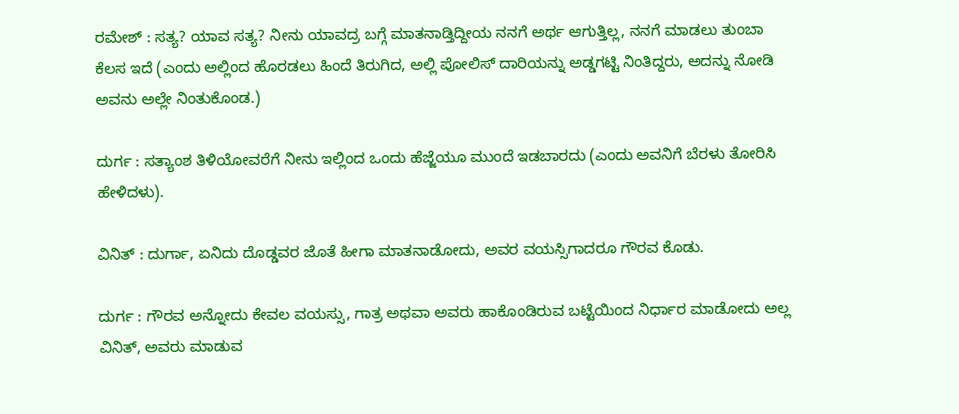ರಮೇಶ್ : ಸತ್ಯ? ಯಾವ ಸತ್ಯ? ನೀನು ಯಾವದ್ರ ಬಗ್ಗೆ ಮಾತನಾಡ್ತಿದ್ದೀಯ ನನಗೆ ಅರ್ಥ ಆಗುತ್ತಿಲ್ಲ, ನನಗೆ ಮಾಡಲು ತುಂಬಾ ಕೆಲಸ ಇದೆ (ಎಂದು ಅಲ್ಲಿಂದ ಹೊರಡಲು ಹಿಂದೆ ತಿರುಗಿದ, ಅಲ್ಲಿ ಪೋಲಿಸ್ ದಾರಿಯನ್ನು ಅಡ್ಡಗಟ್ಟಿ ನಿಂತಿದ್ದರು, ಅದನ್ನು ನೋಡಿ ಅವನು ಅಲ್ಲೇ ನಿಂತುಕೊಂಡ.)

ದುರ್ಗ : ಸತ್ಯಾಂಶ ತಿಳಿಯೋವರೆಗೆ ನೀನು ಇಲ್ಲಿಂದ ಒಂದು ಹೆಜ್ಜೆಯೂ ಮುಂದೆ ಇಡಬಾರದು (ಎಂದು ಅವನಿಗೆ ಬೆರಳು ತೋರಿಸಿ ಹೇಳಿದಳು).

ವಿನಿತ್ : ದುರ್ಗಾ, ಏನಿದು ದೊಡ್ಡವರ ಜೊತೆ ಹೀಗಾ ಮಾತನಾಡೋದು, ಅವರ ವಯಸ್ಸಿಗಾದರೂ ಗೌರವ ಕೊಡು.

ದುರ್ಗ : ಗೌರವ ಅನ್ನೋದು ಕೇವಲ ವಯಸ್ಸು, ಗಾತ್ರ ಅಥವಾ ಅವರು ಹಾಕೊಂಡಿರುವ ಬಟ್ಟೆಯಿಂದ ನಿರ್ಧಾರ ಮಾಡೋದು ಅಲ್ಲ ವಿನಿತ್, ಅವರು ಮಾಡುವ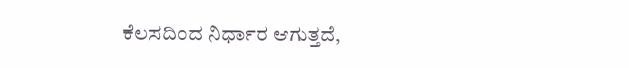ಕೆಲಸದಿಂದ ನಿರ್ಧಾರ ಆಗುತ್ತದೆ,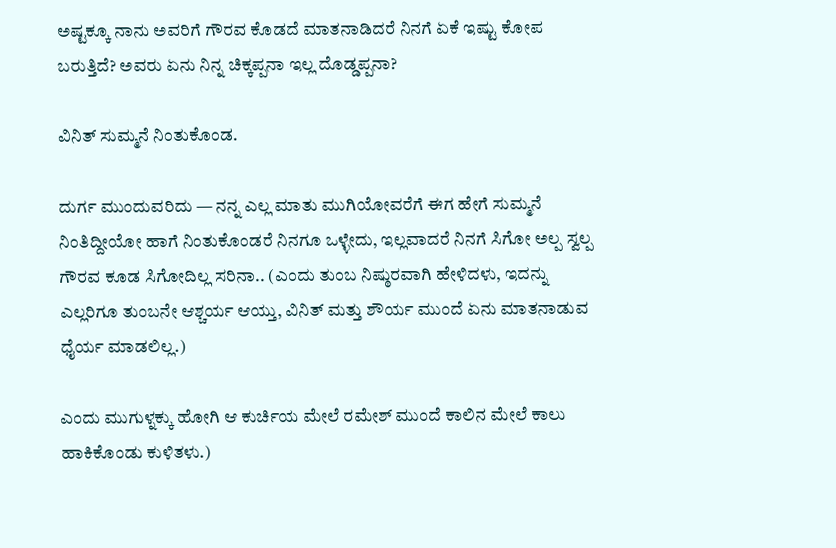ಅಷ್ಟಕ್ಕೂ ನಾನು ಅವರಿಗೆ ಗೌರವ ಕೊಡದೆ ಮಾತನಾಡಿದರೆ ನಿನಗೆ ಏಕೆ ಇಷ್ಟು ಕೋಪ ಬರುತ್ತಿದೆ? ಅವರು ಏನು ನಿನ್ನ ಚಿಕ್ಕಪ್ಪನಾ ಇಲ್ಲ ದೊಡ್ಡಪ್ಪನಾ?

ವಿನಿತ್ ಸುಮ್ಮನೆ ನಿಂತುಕೊಂಡ.

ದುರ್ಗ ಮುಂದುವರಿದು — ನನ್ನ ಎಲ್ಲ ಮಾತು ಮುಗಿಯೋವರೆಗೆ ಈಗ ಹೇಗೆ ಸುಮ್ಮನೆ ನಿಂತಿದ್ದೀಯೋ ಹಾಗೆ ನಿಂತುಕೊಂಡರೆ ನಿನಗೂ ಒಳ್ಳೇದು, ಇಲ್ಲವಾದರೆ ನಿನಗೆ ಸಿಗೋ ಅಲ್ಪ ಸ್ವಲ್ಪ ಗೌರವ ಕೂಡ ಸಿಗೋದಿಲ್ಲ ಸರಿನಾ.. (ಎಂದು ತುಂಬ ನಿಷ್ಠುರವಾಗಿ ಹೇಳಿದಳು, ಇದನ್ನು ಎಲ್ಲರಿಗೂ ತುಂಬನೇ ಆಶ್ಚರ್ಯ ಆಯ್ತು, ವಿನಿತ್ ಮತ್ತು ಶೌರ್ಯ ಮುಂದೆ ಏನು ಮಾತನಾಡುವ ಧೈರ್ಯ ಮಾಡಲಿಲ್ಲ.)

ಎಂದು ಮುಗುಳ್ನಕ್ಕು ಹೋಗಿ ಆ ಕುರ್ಚಿಯ ಮೇಲೆ ರಮೇಶ್ ಮುಂದೆ ಕಾಲಿನ ಮೇಲೆ ಕಾಲು ಹಾಕಿಕೊಂಡು ಕುಳಿತಳು.)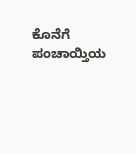ಕೊನೆಗೆ ಪಂಚಾಯ್ತಿಯ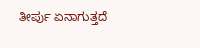ತೀರ್ಪು ಏನಾಗುತ್ತದೆ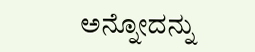ಅನ್ನೋದನ್ನು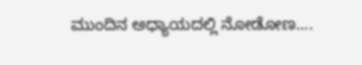ಮುಂದಿನ ಅಧ್ಯಾಯದಲ್ಲಿ ನೋಡೋಣ....